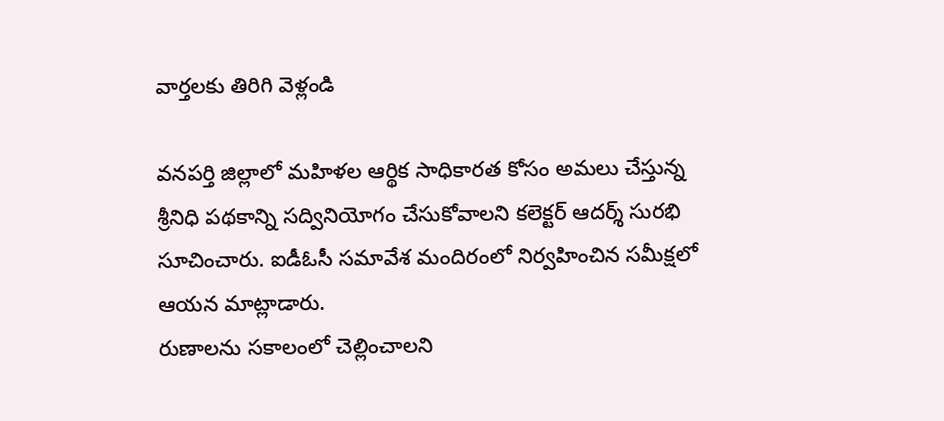వార్తలకు తిరిగి వెళ్లండి

వనపర్తి జిల్లాలో మహిళల ఆర్థిక సాధికారత కోసం అమలు చేస్తున్న శ్రీనిధి పథకాన్ని సద్వినియోగం చేసుకోవాలని కలెక్టర్ ఆదర్శ్ సురభి సూచించారు. ఐడీఓసీ సమావేశ మందిరంలో నిర్వహించిన సమీక్షలో ఆయన మాట్లాడారు.
రుణాలను సకాలంలో చెల్లించాలని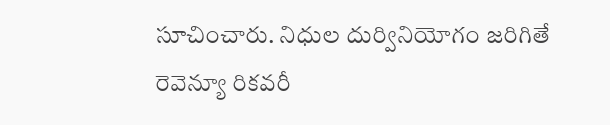సూచించారు. నిధుల దుర్వినియోగం జరిగితే రెవెన్యూ రికవరీ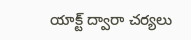యాక్ట్ ద్వారా చర్యలు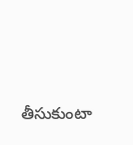తీసుకుంటా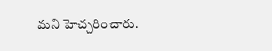మని హెచ్చరించారు.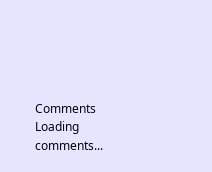Comments
Loading comments...